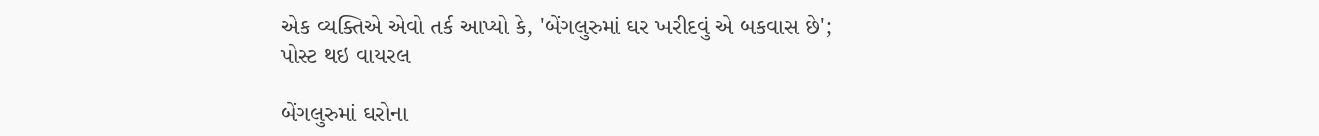એક વ્યક્તિએ એવો તર્ક આપ્યો કે, 'બેંગલુરુમાં ઘર ખરીદવું એ બકવાસ છે'; પોસ્ટ થઇ વાયરલ

બેંગલુરુમાં ઘરોના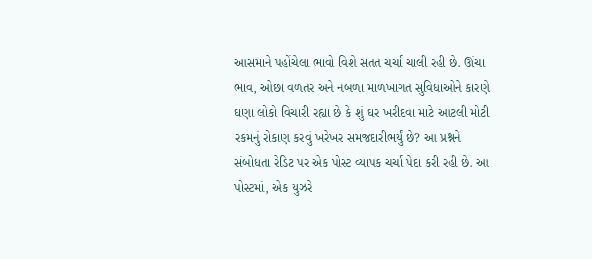આસમાને પહોંચેલા ભાવો વિશે સતત ચર્ચા ચાલી રહી છે. ઊંચા ભાવ, ઓછા વળતર અને નબળા માળખાગત સુવિધાઓને કારણે ઘણા લોકો વિચારી રહ્યા છે કે શું ઘર ખરીદવા માટે આટલી મોટી રકમનું રોકાણ કરવું ખરેખર સમજદારીભર્યું છે? આ પ્રશ્નને સંબોધતા રેડિટ પર એક પોસ્ટ વ્યાપક ચર્ચા પેદા કરી રહી છે. આ પોસ્ટમાં, એક યુઝરે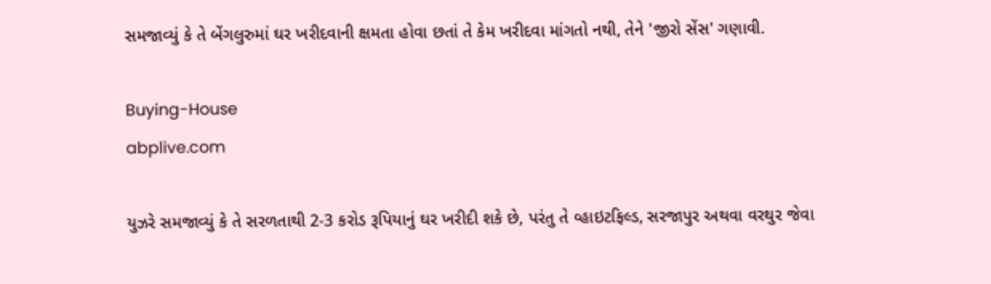સમજાવ્યું કે તે બેંગલુરુમાં ઘર ખરીદવાની ક્ષમતા હોવા છતાં તે કેમ ખરીદવા માંગતો નથી, તેને 'જીરો સેંસ' ગણાવી.

Buying-House
abplive.com

યુઝરે સમજાવ્યું કે તે સરળતાથી 2-3 કરોડ રૂપિયાનું ઘર ખરીદી શકે છે, પરંતુ તે વ્હાઇટફિલ્ડ, સરજાપુર અથવા વરથુર જેવા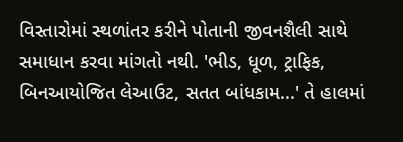વિસ્તારોમાં સ્થળાંતર કરીને પોતાની જીવનશૈલી સાથે સમાધાન કરવા માંગતો નથી. 'ભીડ, ધૂળ, ટ્રાફિક, બિનઆયોજિત લેઆઉટ, સતત બાંધકામ...' તે હાલમાં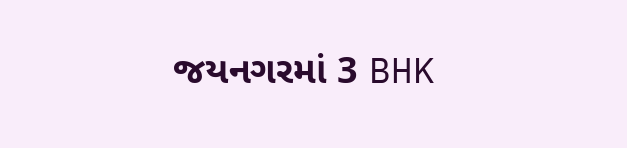જયનગરમાં 3 BHK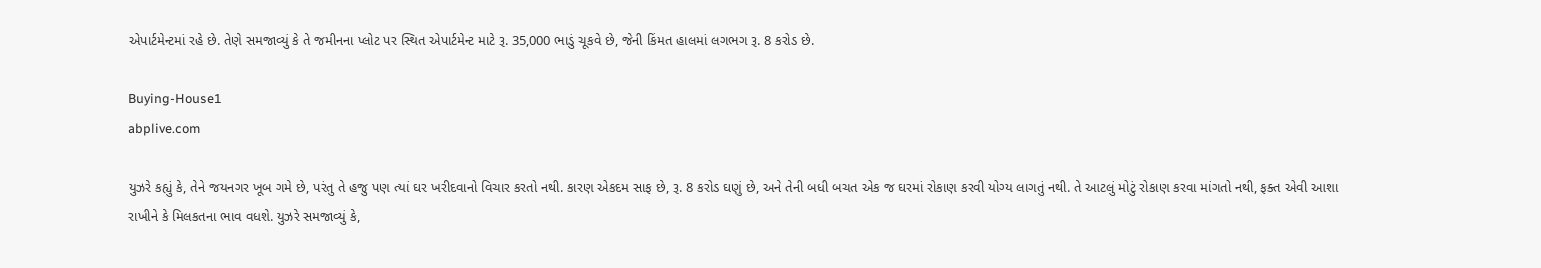એપાર્ટમેન્ટમાં રહે છે. તેણે સમજાવ્યું કે તે જમીનના પ્લોટ પર સ્થિત એપાર્ટમેન્ટ માટે રૂ. 35,000 ભાડું ચૂકવે છે, જેની કિંમત હાલમાં લગભગ રૂ. 8 કરોડ છે.

Buying-House1
abplive.com

યુઝરે કહ્યું કે, તેને જયનગર ખૂબ ગમે છે, પરંતુ તે હજુ પણ ત્યાં ઘર ખરીદવાનો વિચાર કરતો નથી. કારણ એકદમ સાફ છે, રૂ. 8 કરોડ ઘણું છે, અને તેની બધી બચત એક જ ઘરમાં રોકાણ કરવી યોગ્ય લાગતું નથી. તે આટલું મોટું રોકાણ કરવા માંગતો નથી, ફક્ત એવી આશા રાખીને કે મિલકતના ભાવ વધશે. યુઝરે સમજાવ્યું કે,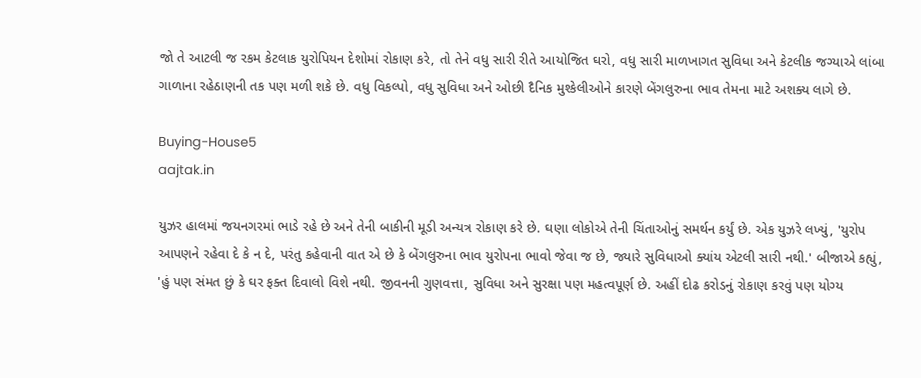જો તે આટલી જ રકમ કેટલાક યુરોપિયન દેશોમાં રોકાણ કરે, તો તેને વધુ સારી રીતે આયોજિત ઘરો, વધુ સારી માળખાગત સુવિધા અને કેટલીક જગ્યાએ લાંબા ગાળાના રહેઠાણની તક પણ મળી શકે છે. વધુ વિકલ્પો, વધુ સુવિધા અને ઓછી દૈનિક મુશ્કેલીઓને કારણે બેંગલુરુના ભાવ તેમના માટે અશક્ય લાગે છે.

Buying-House5
aajtak.in

યુઝર હાલમાં જયનગરમાં ભાડે રહે છે અને તેની બાકીની મૂડી અન્યત્ર રોકાણ કરે છે. ઘણા લોકોએ તેની ચિંતાઓનું સમર્થન કર્યું છે. એક યુઝરે લખ્યું, 'યુરોપ આપણને રહેવા દે કે ન દે, પરંતુ કહેવાની વાત એ છે કે બેંગલુરુના ભાવ યુરોપના ભાવો જેવા જ છે, જ્યારે સુવિધાઓ ક્યાંય એટલી સારી નથી.' બીજાએ કહ્યું, 'હું પણ સંમત છું કે ઘર ફક્ત દિવાલો વિશે નથી. જીવનની ગુણવત્તા, સુવિધા અને સુરક્ષા પણ મહત્વપૂર્ણ છે. અહીં દોઢ કરોડનું રોકાણ કરવું પણ યોગ્ય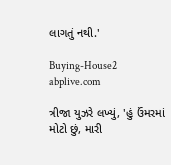લાગતું નથી.'

Buying-House2
abplive.com

ત્રીજા યુઝરે લખ્યું, 'હું ઉંમરમાં મોટો છું, મારી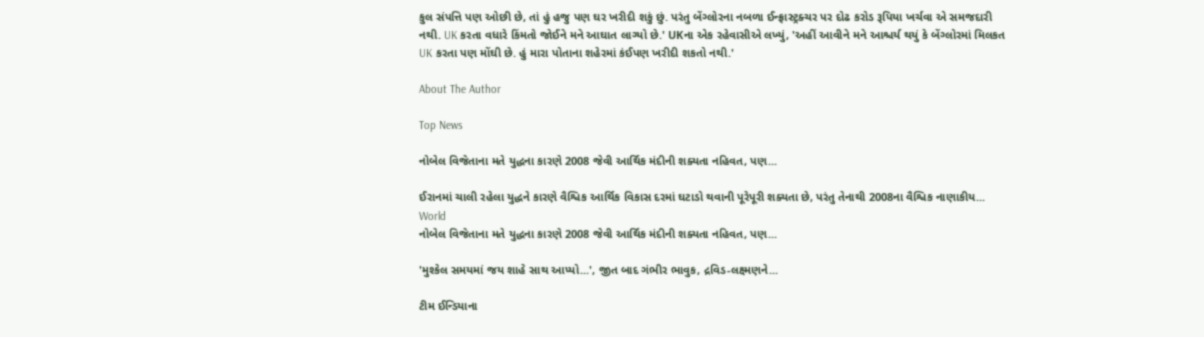કુલ સંપત્તિ પણ ઓછી છે, તાં હું હજુ પણ ઘર ખરીદી શકું છું. પરંતુ બેંગ્લોરના નબળા ઈન્ફ્રાસ્ટ્રક્ચર પર દોઢ કરોડ રૂપિયા ખર્ચવા એ સમજદારી નથી. UK કરતા વધારે કિંમતો જોઈને મને આઘાત લાગ્યો છે.' UKના એક રહેવાસીએ લખ્યું, 'અહીં આવીને મને આશ્ચર્ય થયું કે બેંગ્લોરમાં મિલકત UK કરતા પણ મોંઘી છે. હું મારા પોતાના શહેરમાં કંઈપણ ખરીદી શકતો નથી.'

About The Author

Top News

નોબેલ વિજેતાના મતે યુદ્ધના કારણે 2008 જેવી આર્થિક મંદીની શક્યતા નહિવત, પણ...

ઈરાનમાં ચાલી રહેલા યુદ્ધને કારણે વૈશ્વિક આર્થિક વિકાસ દરમાં ઘટાડો થવાની પૂરેપૂરી શક્યતા છે, પરંતુ તેનાથી 2008ના વૈશ્વિક નાણાકીય...
World
નોબેલ વિજેતાના મતે યુદ્ધના કારણે 2008 જેવી આર્થિક મંદીની શક્યતા નહિવત, પણ...

'મુશ્કેલ સમયમાં જય શાહે સાથ આપ્યો...', જીત બાદ ગંભીર ભાવુક, દ્રવિડ-લક્ષ્મણને...

ટીમ ઈન્ડિયાના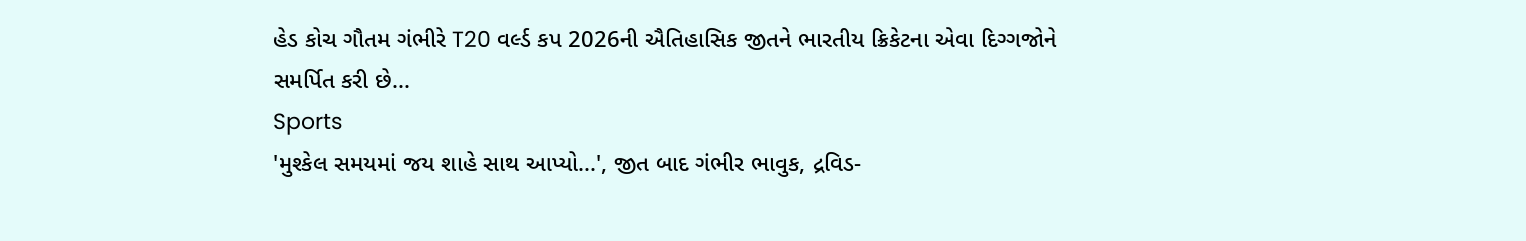હેડ કોચ ગૌતમ ગંભીરે T20 વર્લ્ડ કપ 2026ની ઐતિહાસિક જીતને ભારતીય ક્રિકેટના એવા દિગ્ગજોને સમર્પિત કરી છે...
Sports
'મુશ્કેલ સમયમાં જય શાહે સાથ આપ્યો...', જીત બાદ ગંભીર ભાવુક, દ્રવિડ-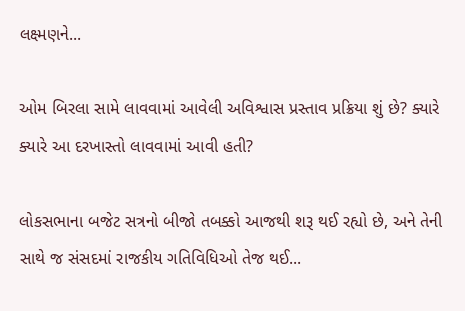લક્ષ્મણને...

ઓમ બિરલા સામે લાવવામાં આવેલી અવિશ્વાસ પ્રસ્તાવ પ્રક્રિયા શું છે? ક્યારે ક્યારે આ દરખાસ્તો લાવવામાં આવી હતી?

લોકસભાના બજેટ સત્રનો બીજો તબક્કો આજથી શરૂ થઈ રહ્યો છે, અને તેની સાથે જ સંસદમાં રાજકીય ગતિવિધિઓ તેજ થઈ...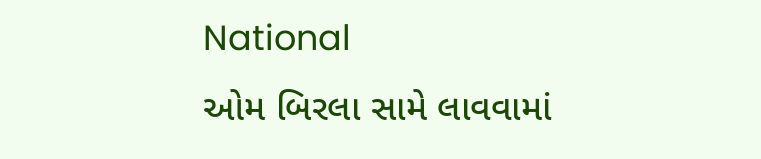National
ઓમ બિરલા સામે લાવવામાં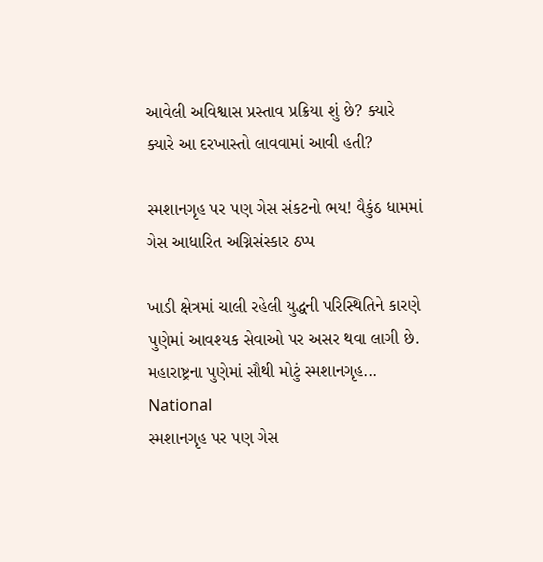આવેલી અવિશ્વાસ પ્રસ્તાવ પ્રક્રિયા શું છે? ક્યારે ક્યારે આ દરખાસ્તો લાવવામાં આવી હતી?

સ્મશાનગૃહ પર પણ ગેસ સંકટનો ભય! વૈકુંઠ ધામમાં ગેસ આધારિત અગ્નિસંસ્કાર ઠપ્પ

ખાડી ક્ષેત્રમાં ચાલી રહેલી યુદ્ધની પરિસ્થિતિને કારણે પુણેમાં આવશ્યક સેવાઓ પર અસર થવા લાગી છે. મહારાષ્ટ્રના પુણેમાં સૌથી મોટું સ્મશાનગૃહ...
National
સ્મશાનગૃહ પર પણ ગેસ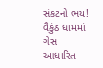સંકટનો ભય! વૈકુંઠ ધામમાં ગેસ આધારિત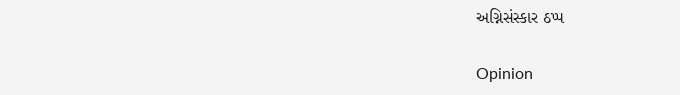અગ્નિસંસ્કાર ઠપ્પ

Opinion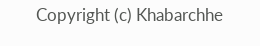Copyright (c) Khabarchhe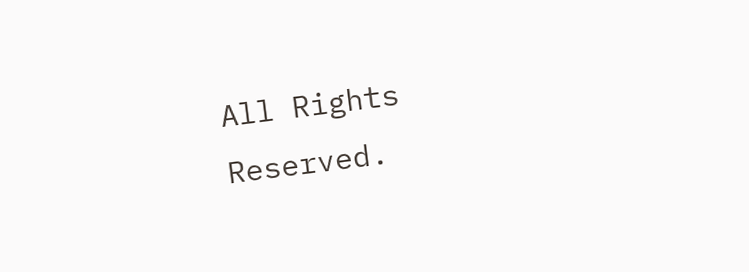All Rights Reserved.